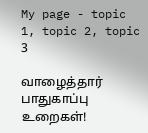My page - topic 1, topic 2, topic 3

வாழைத்தார் பாதுகாப்பு உறைகள்!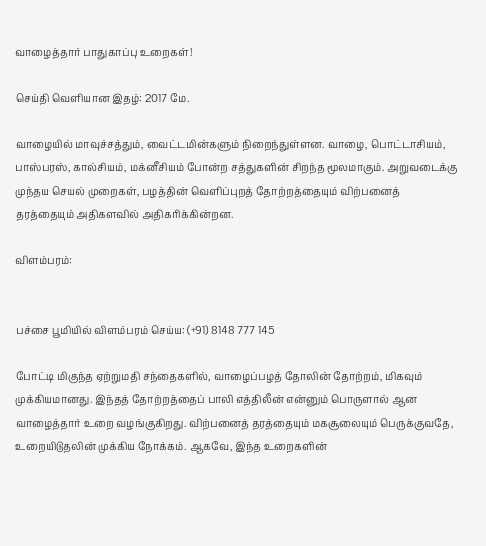வாழைத்தார் பாதுகாப்பு உறைகள்!

செய்தி வெளியான இதழ்: 2017 மே.

வாழையில் மாவுச்சத்தும், வைட்டமின்களும் நிறைந்துள்ளன. வாழை, பொட்டாசியம், பாஸ்பரஸ், கால்சியம், மக்னீசியம் போன்ற சத்துகளின் சிறந்த மூலமாகும். அறுவடைக்கு முந்தய செயல் முறைகள், பழத்தின் வெளிப்புறத் தோற்றத்தையும் விற்பனைத் தரத்தையும் அதிகளவில் அதிகரிக்கின்றன.

விளம்பரம்:


பச்சை பூமியில் விளம்பரம் செய்ய: (+91) 8148 777 145

போட்டி மிகுந்த ஏற்றுமதி சந்தைகளில், வாழைப்பழத் தோலின் தோற்றம், மிகவும் முக்கியமானது. இந்தத் தோற்றத்தைப் பாலி எத்திலீன் என்னும் பொருளால் ஆன வாழைத்தார் உறை வழங்குகிறது. விற்பனைத் தரத்தையும் மகசூலையும் பெருக்குவதே, உறையிடுதலின் முக்கிய நோக்கம். ஆகவே, இந்த உறைகளின்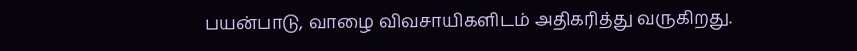பயன்பாடு, வாழை விவசாயிகளிடம் அதிகரித்து வருகிறது.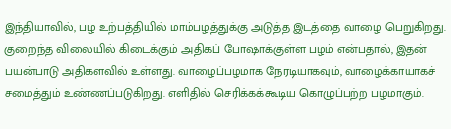இந்தியாவில், பழ உற்பத்தியில் மாம்பழத்துக்கு அடுத்த இடத்தை வாழை பெறுகிறது. குறைந்த விலையில் கிடைக்கும் அதிகப் போஷாக்குள்ள பழம் என்பதால், இதன் பயன்பாடு அதிகளவில் உள்ளது. வாழைப்பழமாக நேரடியாகவும், வாழைக்காயாகச் சமைத்தும் உண்ணப்படுகிறது. எளிதில் செரிக்கக்கூடிய கொழுப்பற்ற பழமாகும்.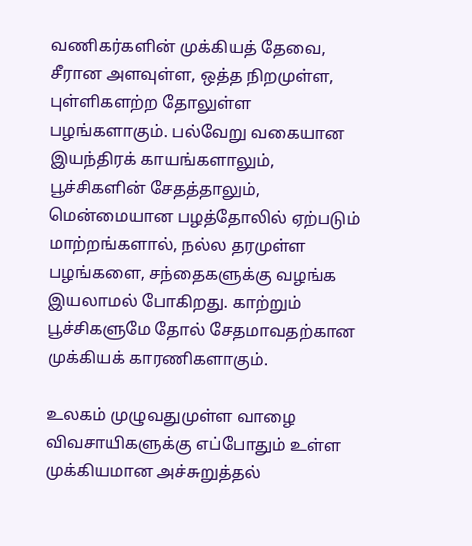வணிகர்களின் முக்கியத் தேவை, சீரான அளவுள்ள, ஒத்த நிறமுள்ள, புள்ளிகளற்ற தோலுள்ள பழங்களாகும். பல்வேறு வகையான இயந்திரக் காயங்களாலும், பூச்சிகளின் சேதத்தாலும், மென்மையான பழத்தோலில் ஏற்படும் மாற்றங்களால், நல்ல தரமுள்ள பழங்களை, சந்தைகளுக்கு வழங்க இயலாமல் போகிறது. காற்றும் பூச்சிகளுமே தோல் சேதமாவதற்கான முக்கியக் காரணிகளாகும்.

உலகம் முழுவதுமுள்ள வாழை விவசாயிகளுக்கு எப்போதும் உள்ள முக்கியமான அச்சுறுத்தல்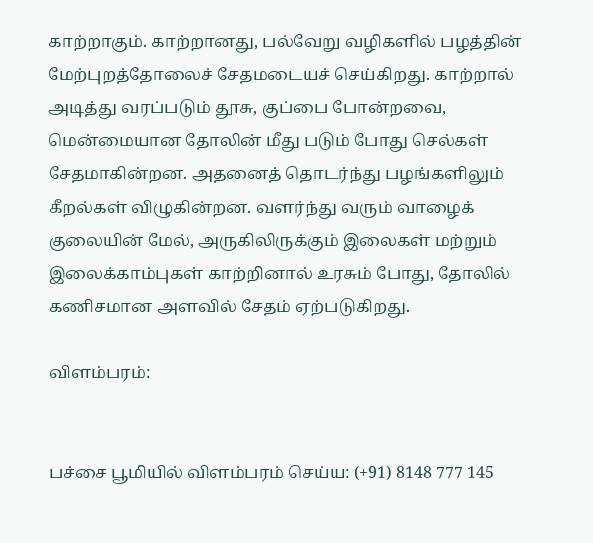காற்றாகும். காற்றானது, பல்வேறு வழிகளில் பழத்தின் மேற்புறத்தோலைச் சேதமடையச் செய்கிறது. காற்றால் அடித்து வரப்படும் தூசு, குப்பை போன்றவை, மென்மையான தோலின் மீது படும் போது செல்கள் சேதமாகின்றன. அதனைத் தொடர்ந்து பழங்களிலும் கீறல்கள் விழுகின்றன. வளர்ந்து வரும் வாழைக் குலையின் மேல், அருகிலிருக்கும் இலைகள் மற்றும் இலைக்காம்புகள் காற்றினால் உரசும் போது, தோலில் கணிசமான அளவில் சேதம் ஏற்படுகிறது.

விளம்பரம்:


பச்சை பூமியில் விளம்பரம் செய்ய: (+91) 8148 777 145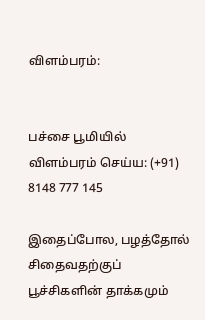விளம்பரம்:


பச்சை பூமியில் விளம்பரம் செய்ய: (+91) 8148 777 145

இதைப்போல, பழத்தோல் சிதைவதற்குப் பூச்சிகளின் தாக்கமும்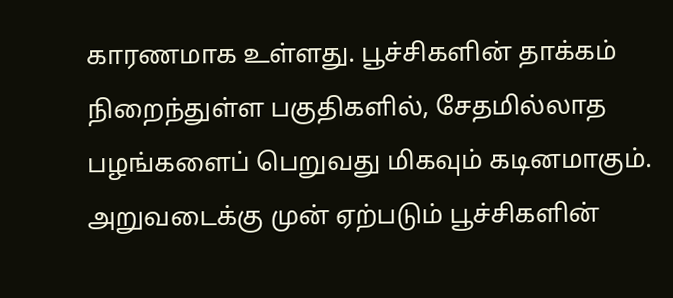காரணமாக உள்ளது. பூச்சிகளின் தாக்கம் நிறைந்துள்ள பகுதிகளில், சேதமில்லாத பழங்களைப் பெறுவது மிகவும் கடினமாகும். அறுவடைக்கு முன் ஏற்படும் பூச்சிகளின்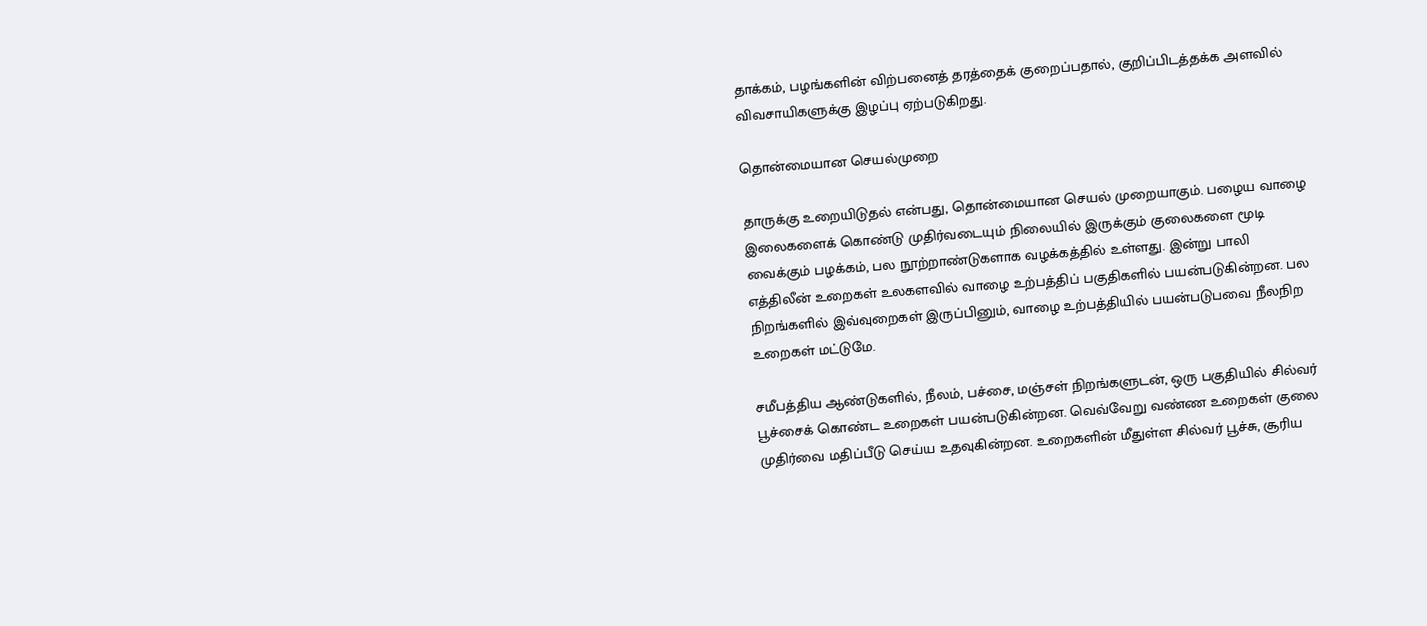தாக்கம், பழங்களின் விற்பனைத் தரத்தைக் குறைப்பதால், குறிப்பிடத்தக்க அளவில் விவசாயிகளுக்கு இழப்பு ஏற்படுகிறது.

தொன்மையான செயல்முறை

தாருக்கு உறையிடுதல் என்பது, தொன்மையான செயல் முறையாகும். பழைய வாழை இலைகளைக் கொண்டு முதிர்வடையும் நிலையில் இருக்கும் குலைகளை மூடி வைக்கும் பழக்கம், பல நூற்றாண்டுகளாக வழக்கத்தில் உள்ளது. இன்று பாலி எத்திலீன் உறைகள் உலகளவில் வாழை உற்பத்திப் பகுதிகளில் பயன்படுகின்றன. பல நிறங்களில் இவ்வுறைகள் இருப்பினும், வாழை உற்பத்தியில் பயன்படுபவை நீலநிற உறைகள் மட்டுமே.

சமீபத்திய ஆண்டுகளில், நீலம், பச்சை, மஞ்சள் நிறங்களுடன், ஒரு பகுதியில் சில்வர் பூச்சைக் கொண்ட உறைகள் பயன்படுகின்றன. வெவ்வேறு வண்ண உறைகள் குலை முதிர்வை மதிப்பீடு செய்ய உதவுகின்றன. உறைகளின் மீதுள்ள சில்வர் பூச்சு, சூரிய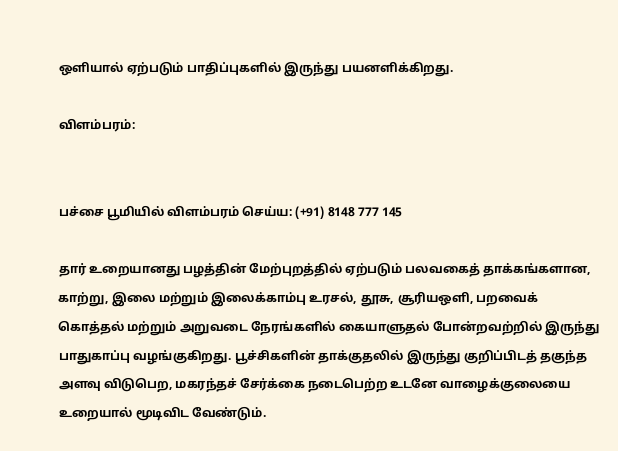ஒளியால் ஏற்படும் பாதிப்புகளில் இருந்து பயனளிக்கிறது.

விளம்பரம்:


பச்சை பூமியில் விளம்பரம் செய்ய: (+91) 8148 777 145

தார் உறையானது பழத்தின் மேற்புறத்தில் ஏற்படும் பலவகைத் தாக்கங்களான, காற்று, இலை மற்றும் இலைக்காம்பு உரசல், தூசு, சூரியஒளி, பறவைக் கொத்தல் மற்றும் அறுவடை நேரங்களில் கையாளுதல் போன்றவற்றில் இருந்து பாதுகாப்பு வழங்குகிறது. பூச்சிகளின் தாக்குதலில் இருந்து குறிப்பிடத் தகுந்த அளவு விடுபெற, மகரந்தச் சேர்க்கை நடைபெற்ற உடனே வாழைக்குலையை உறையால் மூடிவிட வேண்டும்.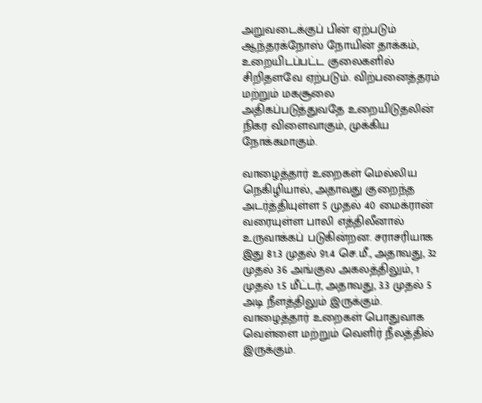அறுவடைக்குப் பின் ஏற்படும் ஆந்தரக்நோஸ் நோயின் தாக்கம், உறையிடப்பட்ட குலைகளில் சிறிதளவே ஏற்படும். விற்பனைத்தரம் மற்றும் மகசூலை அதிகப்படுத்துவதே உறையிடுதலின் நிகர விளைவாகும், முக்கிய நோக்கமாகும்.

வாழைத்தார் உறைகள் மெல்லிய நெகிழியால், அதாவது குறைந்த அடர்த்தியுள்ள 5 முதல் 40 மைக்ரான் வரையுள்ள பாலி எத்திலீனால் உருவாக்கப் படுகின்றன. சராசரியாக இது 81.3 முதல் 91.4 செ.மீ., அதாவது, 32 முதல் 36 அங்குல அகலத்திலும், 1 முதல் 1.5 மீட்டர், அதாவது, 3.3 முதல் 5 அடி நீளத்திலும் இருக்கும். வாழைத்தார் உறைகள் பொதுவாக வெள்ளை மற்றும் வெளிர் நீலத்தில் இருக்கும்.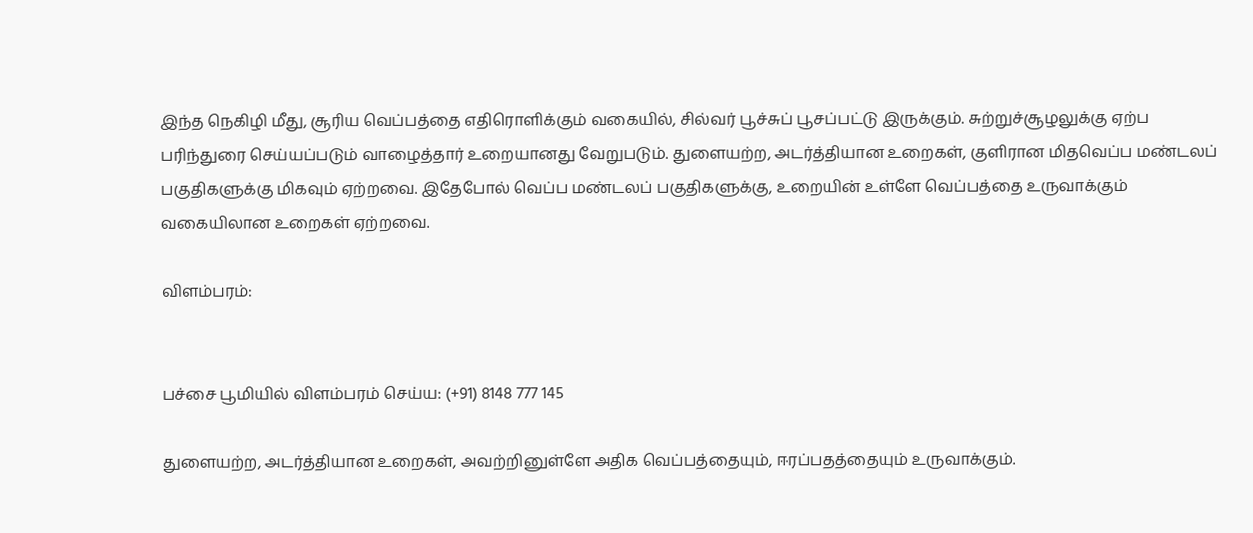இந்த நெகிழி மீது, சூரிய வெப்பத்தை எதிரொளிக்கும் வகையில், சில்வர் பூச்சுப் பூசப்பட்டு இருக்கும். சுற்றுச்சூழலுக்கு ஏற்ப பரிந்துரை செய்யப்படும் வாழைத்தார் உறையானது வேறுபடும். துளையற்ற, அடர்த்தியான உறைகள், குளிரான மிதவெப்ப மண்டலப் பகுதிகளுக்கு மிகவும் ஏற்றவை. இதேபோல் வெப்ப மண்டலப் பகுதிகளுக்கு, உறையின் உள்ளே வெப்பத்தை உருவாக்கும் வகையிலான உறைகள் ஏற்றவை.

விளம்பரம்:


பச்சை பூமியில் விளம்பரம் செய்ய: (+91) 8148 777 145

துளையற்ற, அடர்த்தியான உறைகள், அவற்றினுள்ளே அதிக வெப்பத்தையும், ஈரப்பதத்தையும் உருவாக்கும்.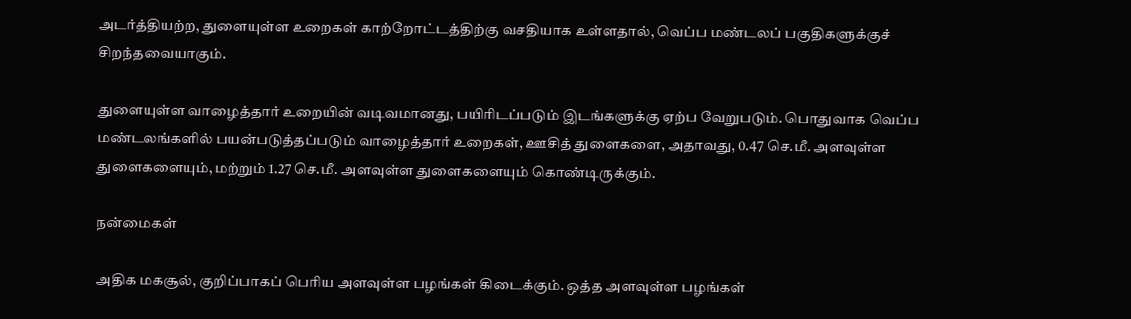அடர்த்தியற்ற, துளையுள்ள உறைகள் காற்றோட்டத்திற்கு வசதியாக உள்ளதால், வெப்ப மண்டலப் பகுதிகளுக்குச் சிறந்தவையாகும்.

துளையுள்ள வாழைத்தார் உறையின் வடிவமானது, பயிரிடப்படும் இடங்களுக்கு ஏற்ப வேறுபடும். பொதுவாக வெப்ப மண்டலங்களில் பயன்படுத்தப்படும் வாழைத்தார் உறைகள், ஊசித் துளைகளை, அதாவது, 0.47 செ.மீ. அளவுள்ள துளைகளையும், மற்றும் 1.27 செ.மீ. அளவுள்ள துளைகளையும் கொண்டிருக்கும்.

நன்மைகள்

அதிக மகசூல், குறிப்பாகப் பெரிய அளவுள்ள பழங்கள் கிடைக்கும். ஒத்த அளவுள்ள பழங்கள்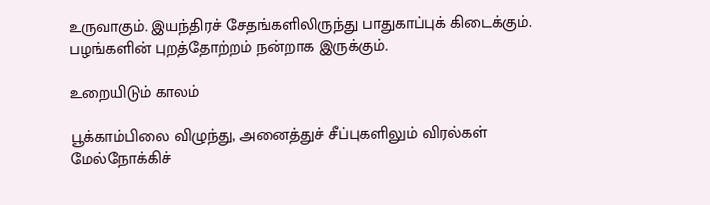உருவாகும். இயந்திரச் சேதங்களிலிருந்து பாதுகாப்புக் கிடைக்கும். பழங்களின் புறத்தோற்றம் நன்றாக இருக்கும்.

உறையிடும் காலம்

பூக்காம்பிலை விழுந்து, அனைத்துச் சீப்புகளிலும் விரல்கள் மேல்நோக்கிச்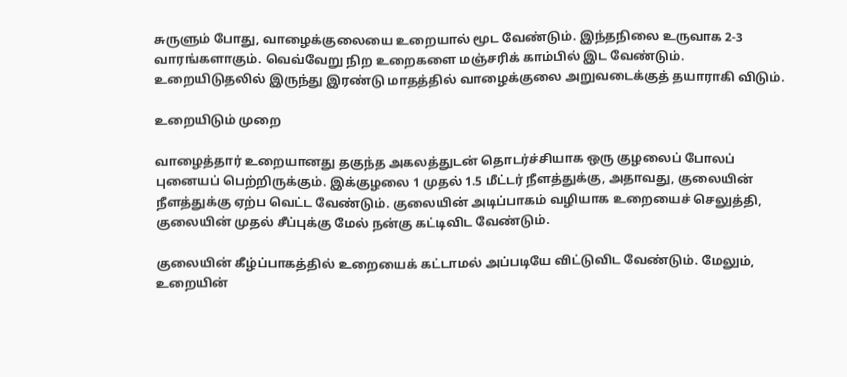சுருளும் போது, வாழைக்குலையை உறையால் மூட வேண்டும். இந்தநிலை உருவாக 2-3 வாரங்களாகும். வெவ்வேறு நிற உறைகளை மஞ்சரிக் காம்பில் இட வேண்டும். உறையிடுதலில் இருந்து இரண்டு மாதத்தில் வாழைக்குலை அறுவடைக்குத் தயாராகி விடும்.

உறையிடும் முறை

வாழைத்தார் உறையானது தகுந்த அகலத்துடன் தொடர்ச்சியாக ஒரு குழலைப் போலப் புனையப் பெற்றிருக்கும். இக்குழலை 1 முதல் 1.5 மீட்டர் நீளத்துக்கு, அதாவது, குலையின் நீளத்துக்கு ஏற்ப வெட்ட வேண்டும். குலையின் அடிப்பாகம் வழியாக உறையைச் செலுத்தி, குலையின் முதல் சீப்புக்கு மேல் நன்கு கட்டிவிட வேண்டும்.

குலையின் கீழ்ப்பாகத்தில் உறையைக் கட்டாமல் அப்படியே விட்டுவிட வேண்டும். மேலும், உறையின்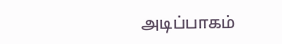அடிப்பாகம்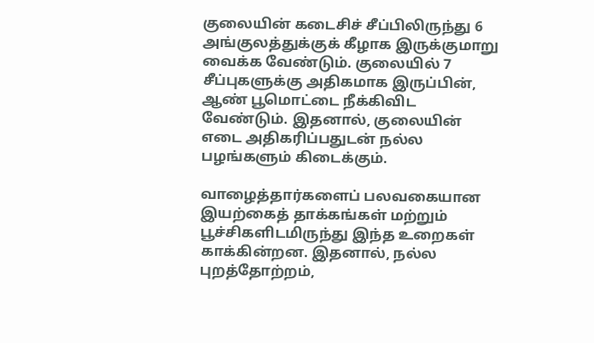குலையின் கடைசிச் சீப்பிலிருந்து 6 அங்குலத்துக்குக் கீழாக இருக்குமாறு வைக்க வேண்டும். குலையில் 7 சீப்புகளுக்கு அதிகமாக இருப்பின், ஆண் பூமொட்டை நீக்கிவிட வேண்டும். இதனால், குலையின் எடை அதிகரிப்பதுடன் நல்ல பழங்களும் கிடைக்கும்.

வாழைத்தார்களைப் பலவகையான இயற்கைத் தாக்கங்கள் மற்றும் பூச்சிகளிடமிருந்து இந்த உறைகள் காக்கின்றன. இதனால், நல்ல புறத்தோற்றம்,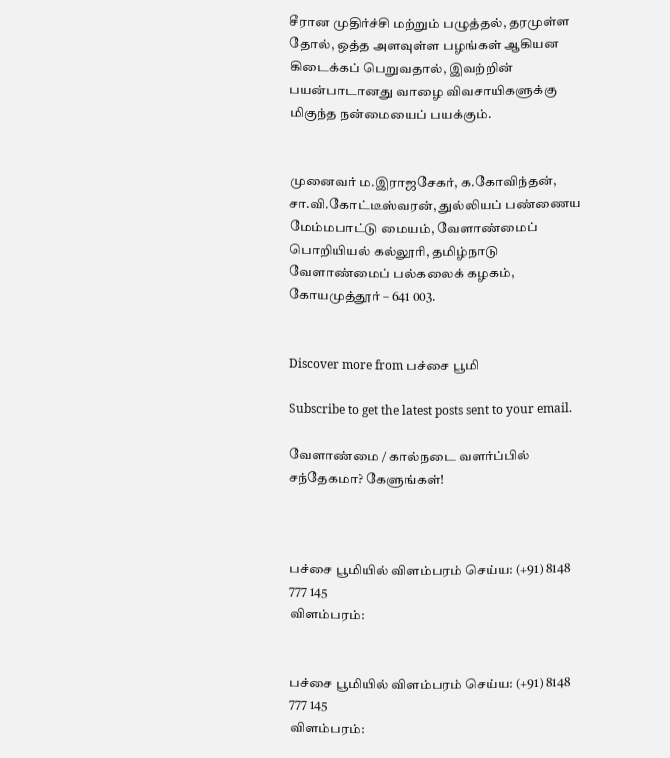சீரான முதிர்ச்சி மற்றும் பழுத்தல், தரமுள்ள தோல், ஒத்த அளவுள்ள பழங்கள் ஆகியன கிடைக்கப் பெறுவதால், இவற்றின் பயன்பாடானது வாழை விவசாயிகளுக்கு மிகுந்த நன்மையைப் பயக்கும்.


முனைவர் ம.இராஜசேகர், க.கோவிந்தன், சா.வி.கோட்டீஸ்வரன், துல்லியப் பண்ணைய மேம்மபாட்டு மையம், வேளாண்மைப் பொறியியல் கல்லூரி, தமிழ்நாடு வேளாண்மைப் பல்கலைக் கழகம், கோயமுத்தூர் – 641 003.


Discover more from பச்சை பூமி

Subscribe to get the latest posts sent to your email.

வேளாண்மை / கால்நடை வளர்ப்பில் சந்தேகமா? கேளுங்கள்!



பச்சை பூமியில் விளம்பரம் செய்ய: (+91) 8148 777 145
விளம்பரம்:


பச்சை பூமியில் விளம்பரம் செய்ய: (+91) 8148 777 145
விளம்பரம்: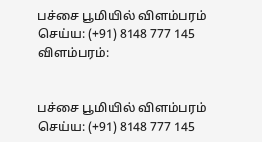பச்சை பூமியில் விளம்பரம் செய்ய: (+91) 8148 777 145
விளம்பரம்:


பச்சை பூமியில் விளம்பரம் செய்ய: (+91) 8148 777 145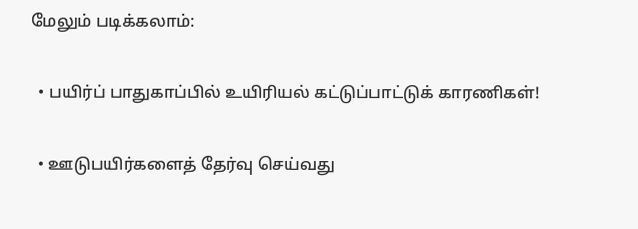மேலும் படிக்கலாம்:

  • பயிர்ப் பாதுகாப்பில் உயிரியல் கட்டுப்பாட்டுக் காரணிகள்!

  • ஊடுபயிர்களைத் தேர்வு செய்வது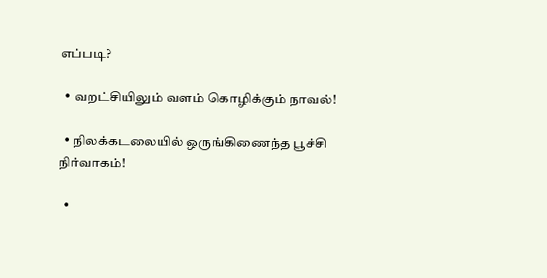எப்படி?

  • வறட்சியிலும் வளம் கொழிக்கும் நாவல்!

  • நிலக்கடலையில் ஒருங்கிணைந்த பூச்சி நிர்வாகம்!

  •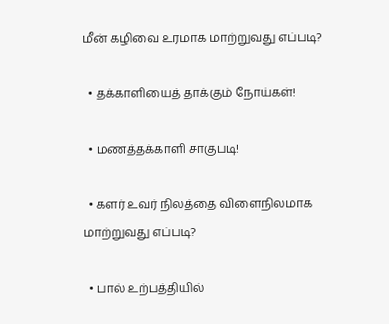மீன் கழிவை உரமாக மாற்றுவது எப்படி?

  • தக்காளியைத் தாக்கும் நோய்கள்!

  • மணத்தக்காளி சாகுபடி!

  • களர் உவர் நிலத்தை விளைநிலமாக மாற்றுவது எப்படி?

  • பால் உற்பத்தியில்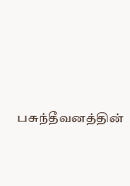பசுந்தீவனத்தின்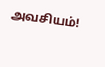அவசியம்!